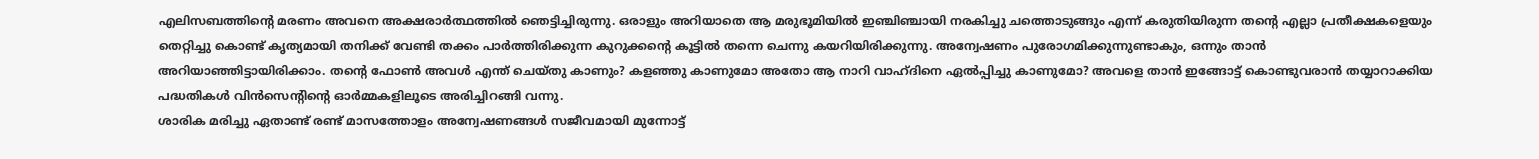എലിസബത്തിന്റെ മരണം അവനെ അക്ഷരാർത്ഥത്തിൽ ഞെട്ടിച്ചിരുന്നു. ഒരാളും അറിയാതെ ആ മരുഭൂമിയിൽ ഇഞ്ചിഞ്ചായി നരകിച്ചു ചത്തൊടുങ്ങും എന്ന് കരുതിയിരുന്ന തന്റെ എല്ലാ പ്രതീക്ഷകളെയും തെറ്റിച്ചു കൊണ്ട് കൃത്യമായി തനിക്ക് വേണ്ടി തക്കം പാർത്തിരിക്കുന്ന കുറുക്കന്റെ കൂട്ടിൽ തന്നെ ചെന്നു കയറിയിരിക്കുന്നു. അന്വേഷണം പുരോഗമിക്കുന്നുണ്ടാകും, ഒന്നും താൻ അറിയാഞ്ഞിട്ടായിരിക്കാം. തന്റെ ഫോൺ അവൾ എന്ത് ചെയ്തു കാണും? കളഞ്ഞു കാണുമോ അതോ ആ നാറി വാഹ്ദിനെ ഏൽപ്പിച്ചു കാണുമോ? അവളെ താൻ ഇങ്ങോട്ട് കൊണ്ടുവരാൻ തയ്യാറാക്കിയ പദ്ധതികൾ വിൻസെന്റിന്റെ ഓർമ്മകളിലൂടെ അരിച്ചിറങ്ങി വന്നു.
ശാരിക മരിച്ചു ഏതാണ്ട് രണ്ട് മാസത്തോളം അന്വേഷണങ്ങൾ സജീവമായി മുന്നോട്ട്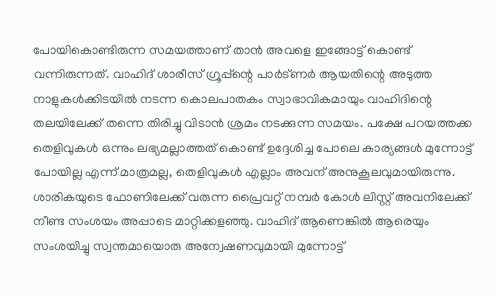പോയികൊണ്ടിരുന്ന സമയത്താണ് താൻ അവളെ ഇങ്ങോട്ട് കൊണ്ട് വന്നിരുന്നത്. വാഹിദ് ശാരീസ് ഗ്രൂപ്പ്ന്റെ പാർട്ണർ ആയതിന്റെ അടുത്ത നാളുകൾക്കിടയിൽ നടന്ന കൊലപാതകം സ്വാഭാവികമായും വാഹിദിന്റെ തലയിലേക്ക് തന്നെ തിരിച്ചു വിടാൻ ശ്രമം നടക്കുന്ന സമയം. പക്ഷേ പറയത്തക്ക തെളിവുകൾ ഒന്നും ലഭ്യമല്ലാത്തത് കൊണ്ട് ഉദ്ദേശിച്ച പോലെ കാര്യങ്ങൾ മുന്നോട്ട് പോയില്ല എന്ന് മാത്രമല്ല, തെളിവുകൾ എല്ലാം അവന് അനുകൂലവുമായിരുന്നു. ശാരികയുടെ ഫോണിലേക്ക് വരുന്ന പ്രൈവറ്റ് നമ്പർ കോൾ ലിസ്റ്റ് അവനിലേക്ക് നീണ്ട സംശയം അപ്പാടെ മാറ്റിക്കളഞ്ഞു. വാഹിദ് ആണെങ്കിൽ ആരെയും സംശയിച്ചു സ്വന്തമായൊരു അന്വേഷണവുമായി മുന്നോട്ട്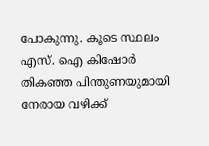പോകുന്നു. കൂടെ സ്ഥലം എസ്. ഐ കിഷോർ തികഞ്ഞ പിന്തുണയുമായി നേരായ വഴിക്ക്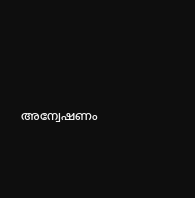അന്വേഷണം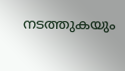നടത്തുകയും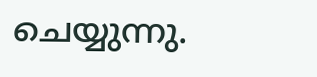ചെയ്യുന്നു.